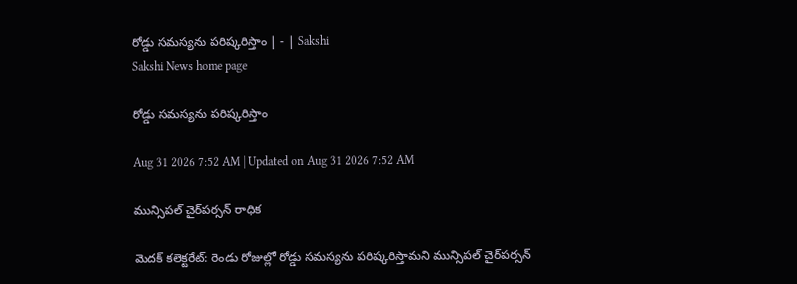రోడ్డు సమస్యను పరిష్కరిస్తాం | - | Sakshi
Sakshi News home page

రోడ్డు సమస్యను పరిష్కరిస్తాం

Aug 31 2026 7:52 AM | Updated on Aug 31 2026 7:52 AM

మున్సిపల్‌ చైర్‌పర్సన్‌ రాధిక

మెదక్‌ కలెక్టరేట్‌: రెండు రోజుల్లో రోడ్డు సమస్యను పరిష్కరిస్తామని మున్సిపల్‌ చైర్‌పర్సన్‌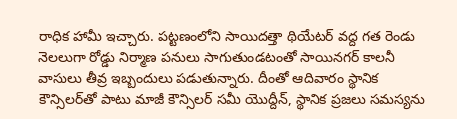రాధిక హామీ ఇచ్చారు. పట్టణంలోని సాయిదత్తా థియేటర్‌ వద్ద గత రెండు నెలలుగా రోడ్డు నిర్మాణ పనులు సాగుతుండటంతో సాయినగర్‌ కాలనీ వాసులు తీవ్ర ఇబ్బందులు పడుతున్నారు. దీంతో ఆదివారం స్థానిక కౌన్సిలర్‌తో పాటు మాజీ కౌన్సిలర్‌ సమీ యొద్దీన్‌, స్థానిక ప్రజలు సమస్యను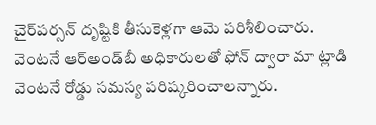చైర్‌పర్సన్‌ దృష్టికి తీసుకెళ్లగా ఆమె పరిశీలించారు. వెంటనే ఆర్‌అండ్‌బీ అధికారులతో ఫోన్‌ ద్వారా మా ట్లాడి వెంటనే రోడ్డు సమస్య పరిష్కరించాలన్నారు.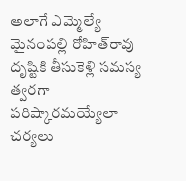అలాగే ఎమ్మెల్యే మైనంపల్లి రోహిత్‌రావు దృష్టికి తీసుకెళ్లి సమస్య త్వరగా పరిష్కారమయ్యేలా చర్యలు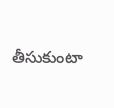తీసుకుంటా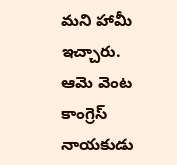మని హామీ ఇచ్చారు. ఆమె వెంట కాంగ్రెస్‌ నాయకుడు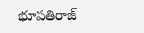భూపతిరాజ్‌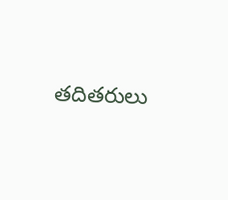తదితరులు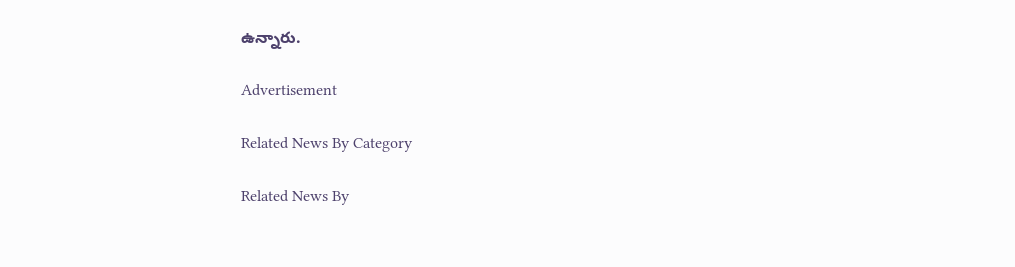ఉన్నారు.

Advertisement

Related News By Category

Related News By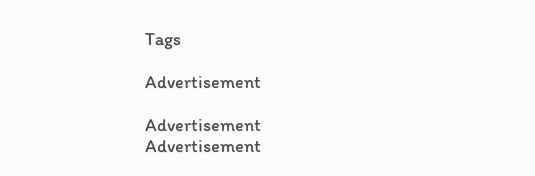Tags

Advertisement

Advertisement
Advertisement